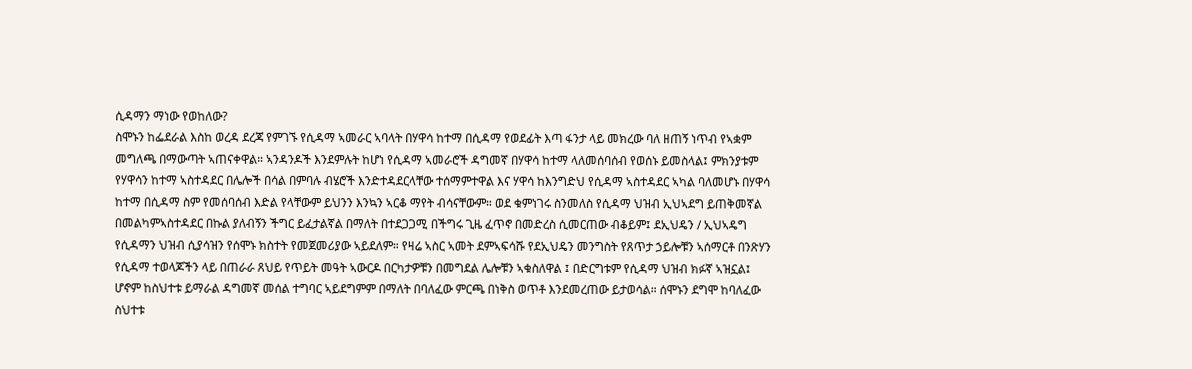ሲዳማን ማነው የወከለው?
ስሞኑን ከፌደራል እስከ ወረዳ ደረጃ የምገኙ የሲዳማ ኣመራር ኣባላት በሃዋሳ ከተማ በሲዳማ የወደፊት እጣ ፋንታ ላይ መክረው ባለ ዘጠኝ ነጥብ የኣቋም መግለጫ በማውጣት ኣጠናቀዋል። ኣንዳንዶች እንደምሉት ከሆነ የሲዳማ ኣመራሮች ዳግመኛ በሃዋሳ ከተማ ላለመሰባሰብ የወሰኑ ይመስላል፤ ምክንያቱም የሃዋሳን ከተማ ኣስተዳደር በሌሎች በሳል በምባሉ ብሄሮች እንድተዳደርላቸው ተሰማምተዋል እና ሃዋሳ ከእንግድህ የሲዳማ ኣስተዳደር ኣካል ባለመሆኑ በሃዋሳ ከተማ በሲዳማ ስም የመሰባሰብ እድል የላቸውም ይህንን እንኳን ኣርቆ ማየት ብሳናቸውም። ወደ ቁምነገሩ ስንመለስ የሲዳማ ህዝብ ኢህኣደግ ይጠቅመኛል በመልካምኣስተዳደር በኩል ያለብኝን ችግር ይፈታልኛል በማለት በተደጋጋሚ በችግሩ ጊዜ ፈጥኖ በመድረስ ሲመርጠው ብቆይም፤ ደኢህዴን / ኢህኣዴግ የሲዳማን ህዝብ ሲያሳዝን የሰሞኑ ክስተት የመጀመሪያው ኣይደለም። የዛሬ ኣስር ኣመት ደምኣፍሳሹ የደኢህዴን መንግስት የጸጥታ ኃይሎቹን ኣሰማርቶ በንጽሃን የሲዳማ ተወላጆችን ላይ በጠራራ ጸህይ የጥይት መዓት ኣውርዶ በርካታዎቹን በመግደል ሌሎቹን ኣቁስለዋል ፤ በድርግቱም የሲዳማ ህዝብ ክፉኛ ኣዝኗል፤ ሆኖም ከስህተቱ ይማራል ዳግመኛ መሰል ተግባር ኣይደግምም በማለት በባለፈው ምርጫ በነቅስ ወጥቶ እንደመረጠው ይታወሳል። ሰሞኑን ደግሞ ከባለፈው ስህተቱ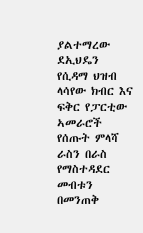ያልተማረው ደኢህዴን የሲዳማ ህዝብ ላሳየው ክብር እና ፍቅር የፓርቲው ኣመራሮች የሰጡት ምላሻ ራስን በራስ የማስተዳደር መብቱን በመንጠቅ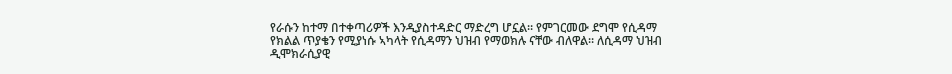የራሱን ከተማ በተቀጣሪዎች እንዲያስተዳድር ማድረግ ሆኗል። የምገርመው ደግሞ የሲዳማ የክልል ጥያቄን የሚያነሱ ኣካላት የሲዳማን ህዝብ የማወክሉ ናቸው ብለዋል። ለሲዳማ ህዝብ ዲሞክራሲያዊ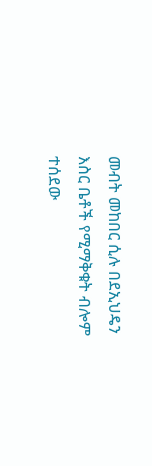መብት መከበር ሲሉ በደኢህዴን እስር ቤቶች የሚማቅቁት ብሎም ተሰደው